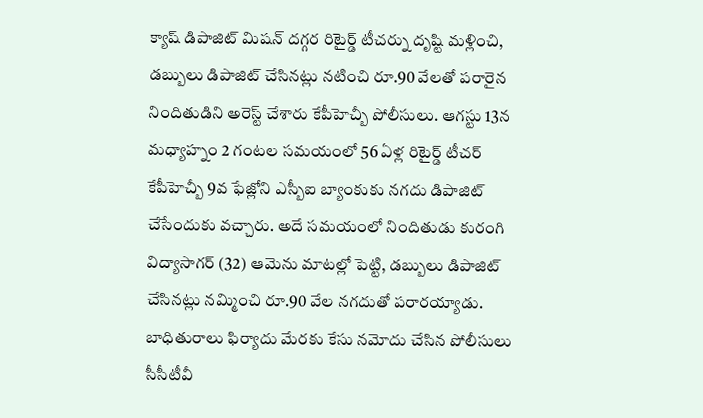క్యాష్ డిపాజిట్ మిషన్ దగ్గర రిటైర్డ్ టీచర్ను దృష్టి మళ్లించి, డబ్బులు డిపాజిట్ చేసినట్లు నటించి రూ.90 వేలతో పరారైన నిందితుడిని అరెస్ట్ చేశారు కేపీహెచ్బీ పోలీసులు. ఆగస్టు 13న మధ్యాహ్నం 2 గంటల సమయంలో 56 ఏళ్ల రిటైర్డ్ టీచర్ కేపీహెచ్బీ 9వ ఫేజ్లోని ఎస్బీఐ బ్యాంకుకు నగదు డిపాజిట్ చేసేందుకు వచ్చారు. అదే సమయంలో నిందితుడు కురంగి విద్యాసాగర్ (32) ఆమెను మాటల్లో పెట్టి, డబ్బులు డిపాజిట్ చేసినట్లు నమ్మించి రూ.90 వేల నగదుతో పరారయ్యాడు.
బాధితురాలు ఫిర్యాదు మేరకు కేసు నమోదు చేసిన పోలీసులు సీసీటీవీ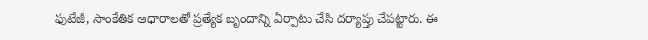ఫుటేజీ, సాంకేతిక ఆధారాలతో ప్రత్యేక బృందాన్ని ఏర్పాటు చేసి దర్యాప్తు చేపట్టారు. ఈ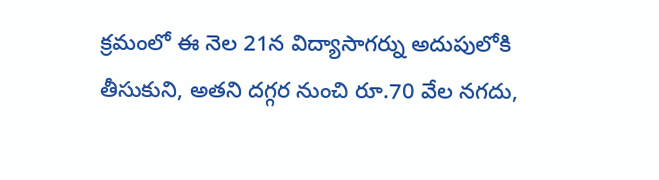క్రమంలో ఈ నెల 21న విద్యాసాగర్ను అదుపులోకి తీసుకుని, అతని దగ్గర నుంచి రూ.70 వేల నగదు,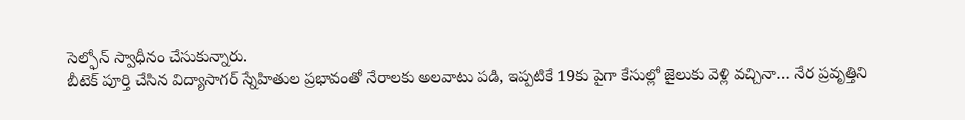సెల్ఫోన్ స్వాధీనం చేసుకున్నారు.
బీటెక్ పూర్తి చేసిన విద్యాసాగర్ స్నేహితుల ప్రభావంతో నేరాలకు అలవాటు పడి, ఇప్పటికే 19కు పైగా కేసుల్లో జైలుకు వెళ్లి వచ్చినా… నేర ప్రవృత్తిని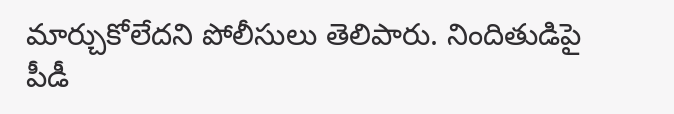మార్చుకోలేదని పోలీసులు తెలిపారు. నిందితుడిపై పీడీ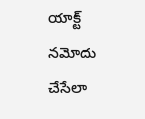యాక్ట్ నమోదు చేసేలా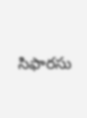సిఫారసు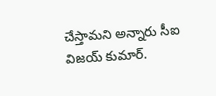చేస్తామని అన్నారు సీఐ విజయ్ కుమార్.